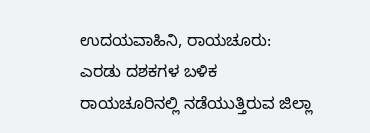ಉದಯವಾಹಿನಿ, ರಾಯಚೂರು: ಎರಡು ದಶಕಗಳ ಬಳಿಕ ರಾಯಚೂರಿನಲ್ಲಿ ನಡೆಯುತ್ತಿರುವ ಜಿಲ್ಲಾ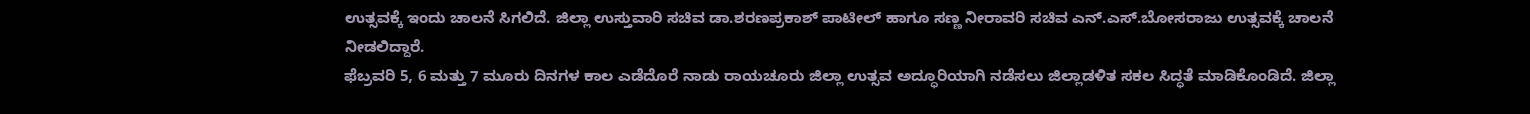ಉತ್ಸವಕ್ಕೆ ಇಂದು ಚಾಲನೆ ಸಿಗಲಿದೆ. ಜಿಲ್ಲಾ ಉಸ್ತುವಾರಿ ಸಚಿವ ಡಾ.ಶರಣಪ್ರಕಾಶ್ ಪಾಟೀಲ್ ಹಾಗೂ ಸಣ್ಣ ನೀರಾವರಿ ಸಚಿವ ಎನ್.ಎಸ್.ಬೋಸರಾಜು ಉತ್ಸವಕ್ಕೆ ಚಾಲನೆ ನೀಡಲಿದ್ದಾರೆ.
ಫೆಬ್ರವರಿ 5, 6 ಮತ್ತು 7 ಮೂರು ದಿನಗಳ ಕಾಲ ಎಡೆದೊರೆ ನಾಡು ರಾಯಚೂರು ಜಿಲ್ಲಾ ಉತ್ಸವ ಅದ್ಧೂರಿಯಾಗಿ ನಡೆಸಲು ಜಿಲ್ಲಾಡಳಿತ ಸಕಲ ಸಿದ್ಧತೆ ಮಾಡಿಕೊಂಡಿದೆ. ಜಿಲ್ಲಾ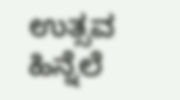ಉತ್ಸವ ಹಿನ್ನೆಲೆ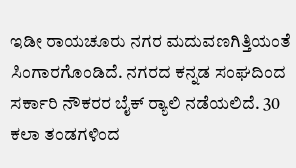ಇಡೀ ರಾಯಚೂರು ನಗರ ಮದುವಣಗಿತ್ತಿಯಂತೆ ಸಿಂಗಾರಗೊಂಡಿದೆ. ನಗರದ ಕನ್ನಡ ಸಂಘದಿಂದ ಸರ್ಕಾರಿ ನೌಕರರ ಬೈಕ್ ರ‍್ಯಾಲಿ ನಡೆಯಲಿದೆ. 30 ಕಲಾ ತಂಡಗಳಿಂದ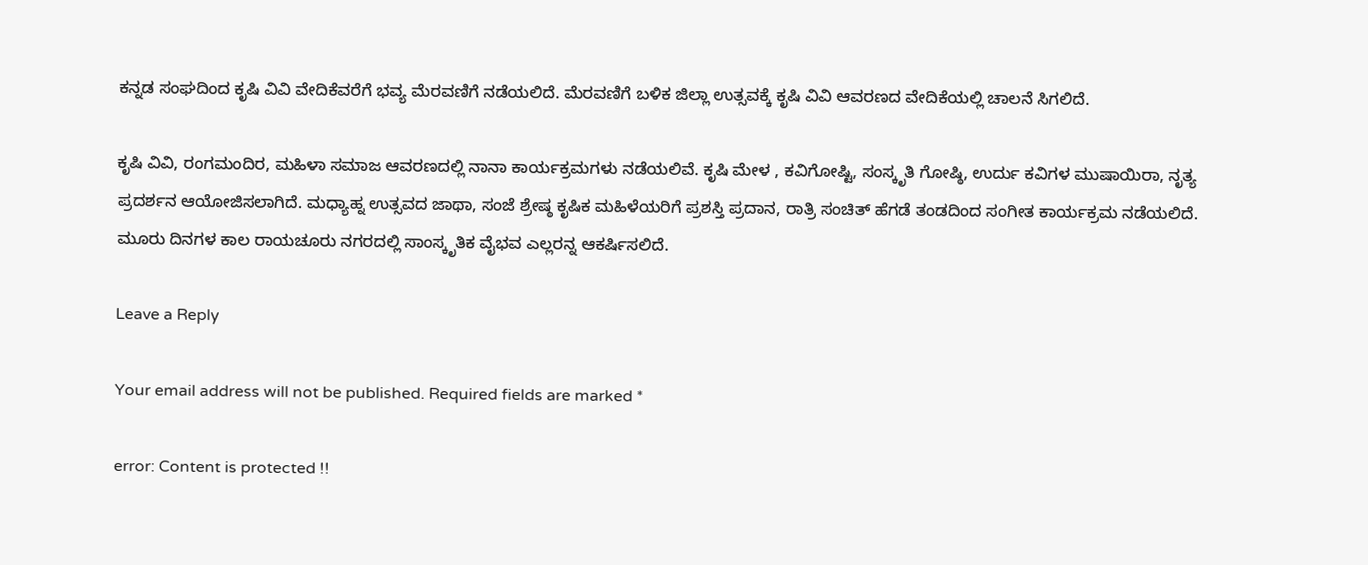ಕನ್ನಡ ಸಂಘದಿಂದ ಕೃಷಿ ವಿವಿ ವೇದಿಕೆವರೆಗೆ ಭವ್ಯ ಮೆರವಣಿಗೆ ನಡೆಯಲಿದೆ. ಮೆರವಣಿಗೆ ಬಳಿಕ ಜಿಲ್ಲಾ ಉತ್ಸವಕ್ಕೆ ಕೃಷಿ ವಿವಿ ಆವರಣದ ವೇದಿಕೆಯಲ್ಲಿ ಚಾಲನೆ ಸಿಗಲಿದೆ.

ಕೃಷಿ ವಿವಿ, ರಂಗಮಂದಿರ, ಮಹಿಳಾ ಸಮಾಜ ಆವರಣದಲ್ಲಿ ನಾನಾ ಕಾರ್ಯಕ್ರಮಗಳು ನಡೆಯಲಿವೆ. ಕೃಷಿ ಮೇಳ , ಕವಿಗೋಷ್ಟಿ, ಸಂಸ್ಕೃತಿ ಗೋಷ್ಠಿ, ಉರ್ದು ಕವಿಗಳ ಮುಷಾಯಿರಾ, ನೃತ್ಯ ಪ್ರದರ್ಶನ ಆಯೋಜಿಸಲಾಗಿದೆ. ಮಧ್ಯಾಹ್ನ ಉತ್ಸವದ ಜಾಥಾ, ಸಂಜೆ ಶ್ರೇಷ್ಠ ಕೃಷಿಕ ಮಹಿಳೆಯರಿಗೆ ಪ್ರಶಸ್ತಿ ಪ್ರದಾನ, ರಾತ್ರಿ ಸಂಚಿತ್ ಹೆಗಡೆ ತಂಡದಿಂದ ಸಂಗೀತ ಕಾರ್ಯಕ್ರಮ ನಡೆಯಲಿದೆ. ಮೂರು ದಿನಗಳ ಕಾಲ ರಾಯಚೂರು ನಗರದಲ್ಲಿ ಸಾಂಸ್ಕೃತಿಕ ವೈಭವ ಎಲ್ಲರನ್ನ ಆಕರ್ಷಿಸಲಿದೆ.

Leave a Reply

Your email address will not be published. Required fields are marked *

error: Content is protected !!